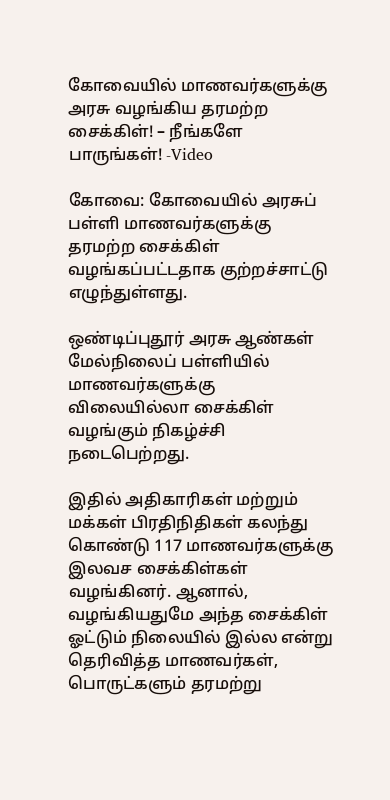கோவையில் மாணவர்களுக்கு அரசு வழங்கிய தரமற்ற சைக்கிள்! – நீங்களே பாருங்கள்! -Video

கோவை: கோவையில் அரசுப் பள்ளி மாணவர்களுக்கு தரமற்ற சைக்கிள் வழங்கப்பட்டதாக குற்றச்சாட்டு எழுந்துள்ளது.

ஒண்டிப்புதூர் அரசு ஆண்கள் மேல்நிலைப் பள்ளியில் மாணவர்களுக்கு விலையில்லா சைக்கிள் வழங்கும் நிகழ்ச்சி நடைபெற்றது.

இதில் அதிகாரிகள் மற்றும் மக்கள் பிரதிநிதிகள் கலந்து கொண்டு 117 மாணவர்களுக்கு இலவச சைக்கிள்கள் வழங்கினர். ஆனால், வழங்கியதுமே அந்த சைக்கிள் ஓட்டும் நிலையில் இல்ல என்று தெரிவித்த மாணவர்கள், பொருட்களும் தரமற்று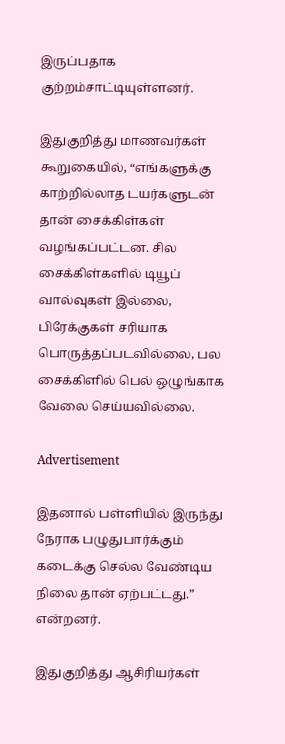இருப்பதாக குற்றம்சாட்டியுள்ளனர்.

இதுகுறித்து மாணவர்கள் கூறுகையில், “எங்களுக்கு காற்றில்லாத டயர்களுடன் தான் சைக்கிள்கள் வழங்கப்பட்டன. சில சைக்கிள்களில் டியூப் வால்வுகள் இல்லை, பிரேக்குகள் சரியாக பொருத்தப்படவில்லை, பல சைக்கிளில் பெல் ஒழுங்காக வேலை செய்யவில்லை.

Advertisement

இதனால் பள்ளியில் இருந்து நேராக பழுதுபார்க்கும் கடைக்கு செல்ல வேண்டிய நிலை தான் ஏற்பட்டது.” என்றனர்.

இதுகுறித்து ஆசிரியர்கள்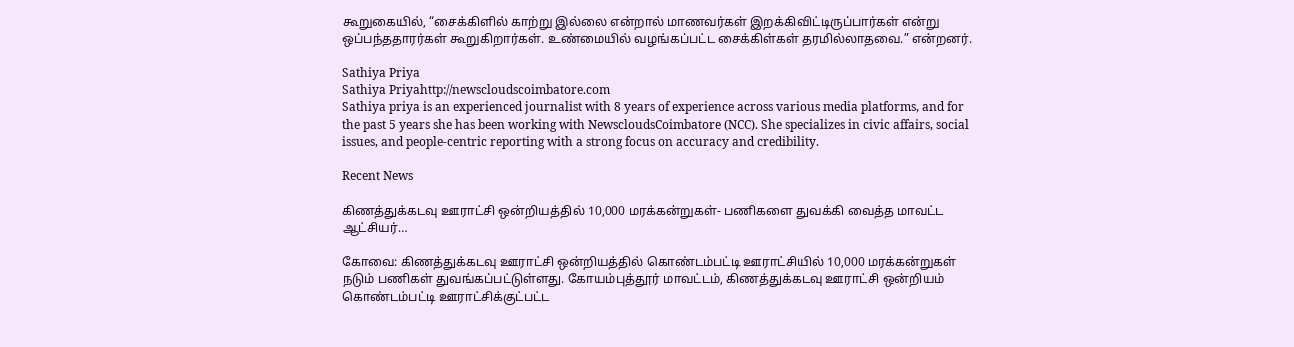கூறுகையில், “சைக்கிளில் காற்று இல்லை என்றால் மாணவர்கள் இறக்கிவிட்டிருப்பார்கள் என்று ஒப்பந்ததாரர்கள் கூறுகிறார்கள். உண்மையில் வழங்கப்பட்ட சைக்கிள்கள் தரமில்லாதவை.” என்றனர்.

Sathiya Priya
Sathiya Priyahttp://newscloudscoimbatore.com
Sathiya priya is an experienced journalist with 8 years of experience across various media platforms, and for the past 5 years she has been working with NewscloudsCoimbatore (NCC). She specializes in civic affairs, social issues, and people-centric reporting with a strong focus on accuracy and credibility.

Recent News

கிணத்துக்கடவு ஊராட்சி ஒன்றியத்தில் 10,000 மரக்கன்றுகள்- பணிகளை துவக்கி வைத்த மாவட்ட ஆட்சியர்…

கோவை: கிணத்துக்கடவு ஊராட்சி ஒன்றியத்தில் கொண்டம்பட்டி ஊராட்சியில் 10,000 மரக்கன்றுகள் நடும் பணிகள் துவங்கப்பட்டுள்ளது. கோயம்புத்தூர் மாவட்டம், கிணத்துக்கடவு ஊராட்சி ஒன்றியம் கொண்டம்பட்டி ஊராட்சிக்குட்பட்ட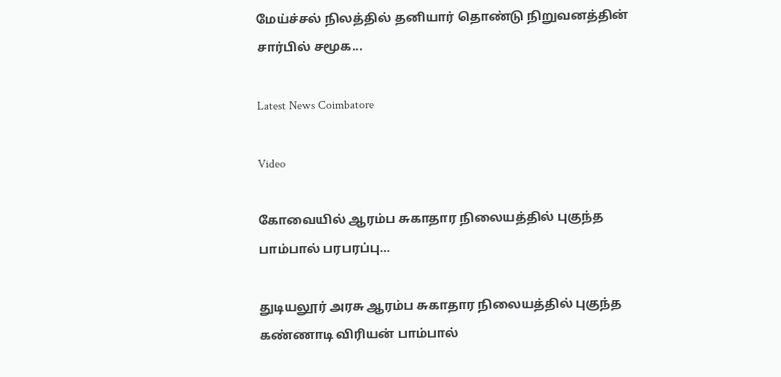மேய்ச்சல் நிலத்தில் தனியார் தொண்டு நிறுவனத்தின் சார்பில் சமூக...

Latest News Coimbatore

Video

கோவையில் ஆரம்ப சுகாதார நிலையத்தில் புகுந்த பாம்பால் பரபரப்பு…

துடியலூர் அரசு ஆரம்ப சுகாதார நிலையத்தில் புகுந்த கண்ணாடி விரியன் பாம்பால்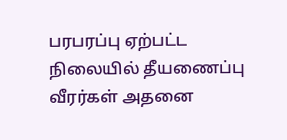பரபரப்பு ஏற்பட்ட நிலையில் தீயணைப்பு வீரர்கள் அதனை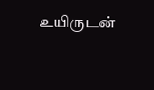உயிருடன்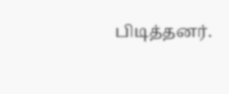பிடித்தனர்.